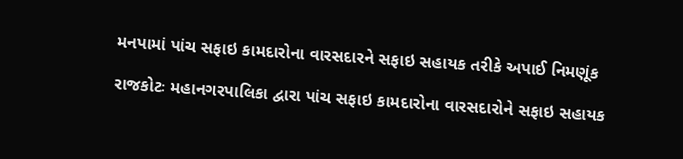મનપામાં પાંચ સફાઇ કામદારોના વારસદારને સફાઇ સહાયક તરીકે અપાઈ નિમણૂંક

રાજકોટઃ મહાનગરપાલિકા દ્વારા પાંચ સફાઇ કામદારોના વારસદારોને સફાઇ સહાયક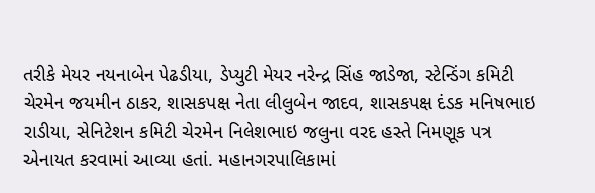તરીકે મેયર નયનાબેન પેઢડીયા, ડેપ્યુટી મેયર નરેન્દ્ર સિંહ જાડેજા, સ્ટેન્ડિંગ કમિટી ચેરમેન જયમીન ઠાકર, શાસકપક્ષ નેતા લીલુબેન જાદવ, શાસકપક્ષ દંડક મનિષભાઇ રાડીયા, સેનિટેશન કમિટી ચેરમેન નિલેશભાઇ જલુના વરદ હસ્તે નિમણૂક પત્ર એનાયત કરવામાં આવ્યા હતાં. મહાનગરપાલિકામાં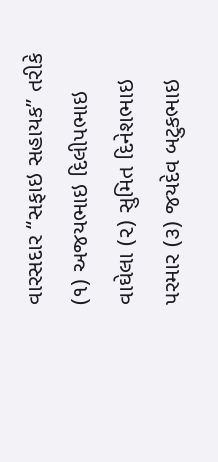વારસદાર “સફાઇ સહાયક” તરીકે (૧) અજયભાઇ દિલીપભાઇ વાઘેલા (૨) સુમિત દિનેશભાઇ પરમાર (૩) જયદેવ બટુકભાઇ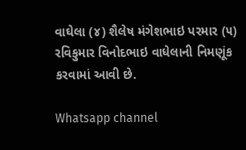વાઘેલા (૪) શૈલેષ મંગેશભાઇ પરમાર (૫) રવિકુમાર વિનોદભાઇ વાધેલાની નિમણૂંક કરવામાં આવી છે.

Whatsapp channel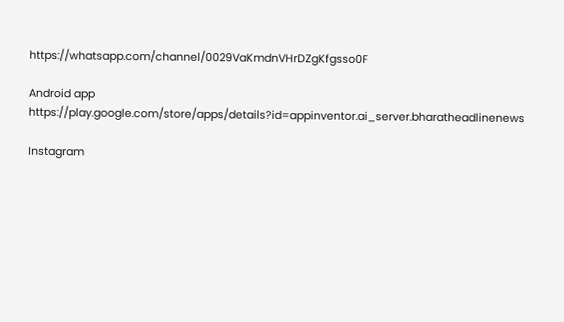https://whatsapp.com/channel/0029VaKmdnVHrDZgKfgsso0F

Android app https://play.google.com/store/apps/details?id=appinventor.ai_server.bharatheadlinenews

Instagram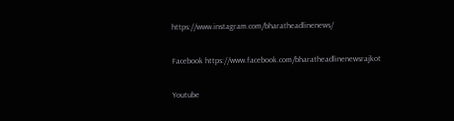https://www.instagram.com/bharatheadlinenews/

Facebook https://www.facebook.com/bharatheadlinenewsrajkot

Youtube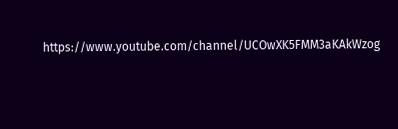https://www.youtube.com/channel/UCOwXK5FMM3aKAkWzog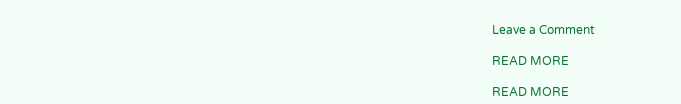Leave a Comment

READ MORE

READ MORE